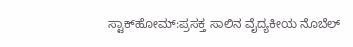ಸ್ಟಾಕ್‌ಹೋಮ್‌:ಪ್ರಸಕ್ತ ಸಾಲಿನ ವೈದ್ಯಕೀಯ ನೊಬೆಲ್‌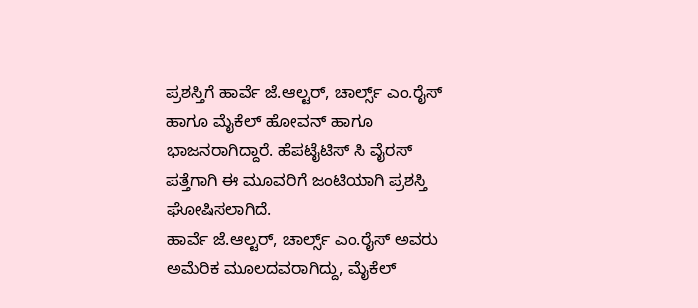ಪ್ರಶಸ್ತಿಗೆ ಹಾರ್ವೆ ಜೆ.ಆಲ್ಟರ್‌, ಚಾರ್ಲ್ಸ್‌ ಎಂ.ರೈಸ್ ಹಾಗೂ ಮೈಕೆಲ್ ಹೋವನ್ ಹಾಗೂ ಭಾಜನರಾಗಿದ್ದಾರೆ. ಹೆಪಟೈಟಿಸ್ ಸಿ ವೈರಸ್‌ ಪತ್ತೆಗಾಗಿ ಈ ಮೂವರಿಗೆ ಜಂಟಿಯಾಗಿ ಪ್ರಶಸ್ತಿ ಘೋಷಿಸಲಾಗಿದೆ.
ಹಾರ್ವೆ ಜೆ.ಆಲ್ಟರ್‌, ಚಾರ್ಲ್ಸ್‌ ಎಂ.ರೈಸ್ ಅವರು ಅಮೆರಿಕ ಮೂಲದವರಾಗಿದ್ದು, ಮೈಕೆಲ್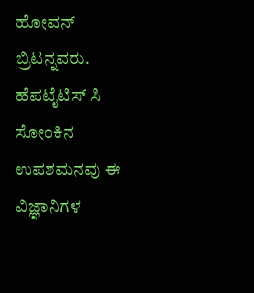ಹೋವನ್ ಬ್ರಿಟನ್ನವರು. ಹೆಪಟೈಟಿಸ್ ಸಿ ಸೋಂಕಿನ ಉಪಶಮನವು ಈ ವಿಜ್ಞಾನಿಗಳ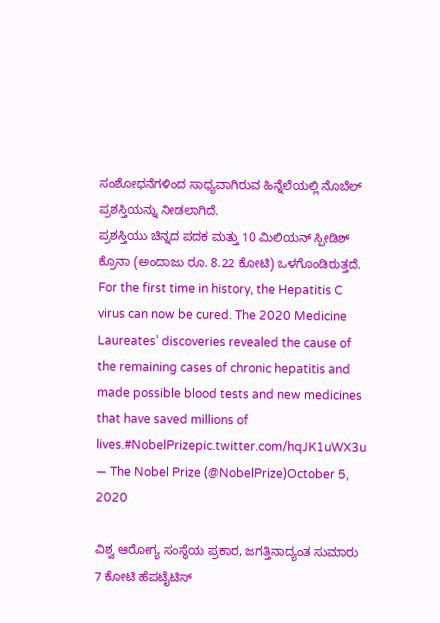ಸಂಶೋಧನೆಗಳಿಂದ ಸಾಧ್ಯವಾಗಿರುವ ಹಿನ್ನೆಲೆಯಲ್ಲಿ ನೊಬೆಲ್ ಪ್ರಶಸ್ತಿಯನ್ನು ನೀಡಲಾಗಿದೆ.
ಪ್ರಶಸ್ತಿಯು ಚಿನ್ನದ ಪದಕ ಮತ್ತು 10 ಮಿಲಿಯನ್‌ ಸ್ಪೀಡಿಶ್ ಕ್ರೊನಾ (ಅಂದಾಜು ರೂ. 8.22 ಕೋಟಿ) ಒಳಗೊಂಡಿರುತ್ತದೆ.
For the first time in history, the Hepatitis C virus can now be cured. The 2020 Medicine Laureates’ discoveries revealed the cause of the remaining cases of chronic hepatitis and made possible blood tests and new medicines that have saved millions of lives.#NobelPrizepic.twitter.com/hqJK1uWX3u
— The Nobel Prize (@NobelPrize)October 5, 2020

ವಿಶ್ವ ಆರೋಗ್ಯ ಸಂಸ್ಥೆಯ ಪ್ರಕಾರ, ಜಗತ್ತಿನಾದ್ಯಂತ ಸುಮಾರು 7 ಕೋಟಿ ಹೆಪಟೈಟಿಸ್‌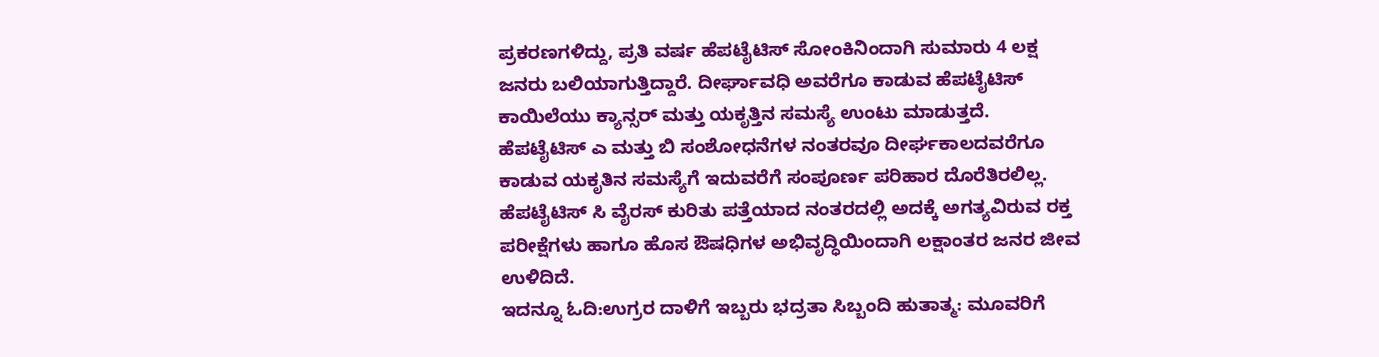ಪ್ರಕರಣಗಳಿದ್ದು, ಪ್ರತಿ ವರ್ಷ ಹೆಪಟೈಟಿಸ್‌ ಸೋಂಕಿನಿಂದಾಗಿ ಸುಮಾರು 4 ಲಕ್ಷ ಜನರು ಬಲಿಯಾಗುತ್ತಿದ್ದಾರೆ. ದೀರ್ಘಾವಧಿ ಅವರೆಗೂ ಕಾಡುವ ಹೆಪಟೈಟಿಸ್‌ ಕಾಯಿಲೆಯು ಕ್ಯಾನ್ಸರ್‌ ಮತ್ತು ಯಕೃತ್ತಿನ ಸಮಸ್ಯೆ ಉಂಟು ಮಾಡುತ್ತದೆ.
ಹೆಪಟೈಟಿಸ್‌ ಎ ಮತ್ತು ಬಿ ಸಂಶೋಧನೆಗಳ ನಂತರವೂ ದೀರ್ಘಕಾಲದವರೆಗೂ ಕಾಡುವ ಯಕೃತಿನ ಸಮಸ್ಯೆಗೆ ಇದುವರೆಗೆ ಸಂಪೂರ್ಣ ಪರಿಹಾರ ದೊರೆತಿರಲಿಲ್ಲ. ಹೆಪಟೈಟಿಸ್ ಸಿ ವೈರಸ್ ಕುರಿತು ಪತ್ತೆಯಾದ ನಂತರದಲ್ಲಿ ಅದಕ್ಕೆ ಅಗತ್ಯವಿರುವ ರಕ್ತ ಪರೀಕ್ಷೆಗಳು ಹಾಗೂ ಹೊಸ ಔಷಧಿಗಳ ಅಭಿವೃದ್ಧಿಯಿಂದಾಗಿ ಲಕ್ಷಾಂತರ ಜನರ ಜೀವ ಉಳಿದಿದೆ.
ಇದನ್ನೂ ಓದಿ:ಉಗ್ರರ ದಾಳಿಗೆ ಇಬ್ಬರು ಭದ್ರತಾ ಸಿಬ್ಬಂದಿ ಹುತಾತ್ಮ: ಮೂವರಿಗೆ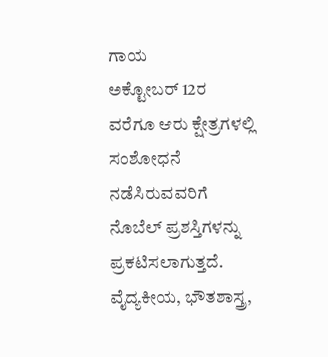ಗಾಯ
ಅಕ್ಟೋಬರ್‌ 12ರ ವರೆಗೂ ಆರು ಕ್ಷೇತ್ರಗಳಲ್ಲಿ ಸಂಶೋಧನೆ ನಡೆಸಿರುವವರಿಗೆ ನೊಬೆಲ್‌ ಪ್ರಶಸ್ತಿಗಳನ್ನು ಪ್ರಕಟಿಸಲಾಗುತ್ತದೆ. ವೈದ್ಯಕೀಯ, ಭೌತಶಾಸ್ತ್ರ,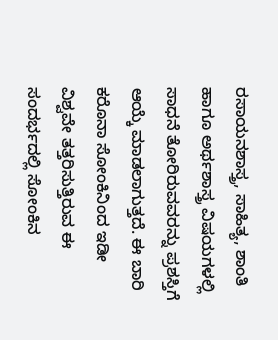ರಸಾಯನಶಾಸ್ತ್ರ, ಸಾಹಿತ್ಯ, ಶಾಂತಿ ಹಾಗೂ ಅರ್ಥಶಾಸ್ತ್ರ ವಿಷಯಗಳಲ್ಲಿ ಸಾಧನೆ ತೋರಿರುವವರನ್ನು ಪ್ರಶಸ್ತಿಗೆ ಆಯ್ಕೆ ಮಾಡಲಾಗುತ್ತದೆ. ಈ ಬಾರಿ ಕರೊನಾ ಸೋಂಕಿನಿಂದ ಇಡೀ ವಿಶ್ವವೇ ತತ್ತರಿಸುತ್ತಿರುವ ಈ ಸಂದರ್ಭದಲ್ಲಿ ಸೋಂಕಿನ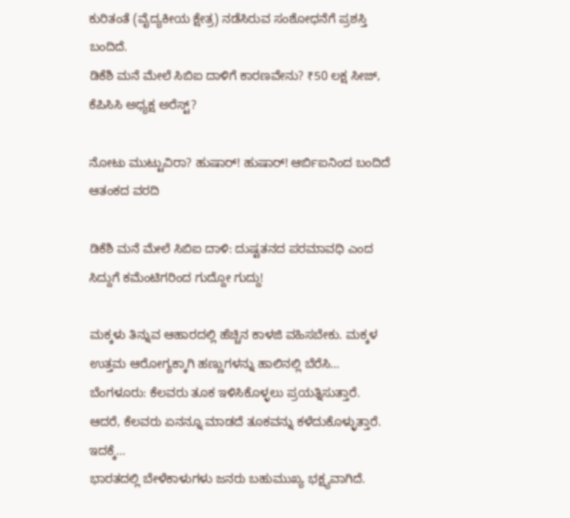ಕುರಿತಂತೆ (ವೈದ್ಯಕೀಯ ಕ್ಷೇತ್ರ) ನಡೆಸಿರುವ ಸಂಶೋಧನೆಗೆ ಪ್ರಶಸ್ತಿ ಬಂದಿದೆ.
ಡಿಕೆಶಿ ಮನೆ ಮೇಲೆ ಸಿಬಿಐ ದಾಳಿಗೆ ಕಾರಣವೇನು? ₹50 ಲಕ್ಷ ಸೀಜ್, ಕೆಪಿಸಿಸಿ ಅಧ್ಯಕ್ಷ ಅರೆಸ್ಟ್?

ನೋಟು ಮುಟ್ಟುವಿರಾ? ಹುಷಾರ್! ಹುಷಾರ್! ಆರ್ಬಿಐನಿಂದ ಬಂದಿದೆ ಆತಂಕದ ವರದಿ

ಡಿಕೆಶಿ ಮನೆ ಮೇಲೆ ಸಿಬಿಐ ದಾಳಿ: ದುಷ್ಟತನದ ಪರಮಾವಧಿ ಎಂದ ಸಿದ್ದುಗೆ ಕಮೆಂಟಿಗರಿಂದ ಗುದ್ದೋ ಗುದ್ದು!

ಮಕ್ಕಳು ತಿನ್ನುವ ಆಹಾರದಲ್ಲಿ ಹೆಚ್ಚಿನ ಕಾಳಜಿ ವಹಿಸಬೇಕು. ಮಕ್ಕಳ ಉತ್ತಮ ಆರೋಗ್ಯಕ್ಕಾಗಿ ಹಣ್ಣುಗಳನ್ನು ಹಾಲಿನಲ್ಲಿ ಬೆರೆಸಿ…
ಬೆಂಗಳೂರು: ಕೆಲವರು ತೂಕ ಇಳಿಸಿಕೊಳ್ಳಲು ಪ್ರಯತ್ನಿಸುತ್ತಾರೆ. ಆದರೆ, ಕೆಲವರು ಏನನ್ನೂ ಮಾಡದೆ ತೂಕವನ್ನು ಕಳೆದುಕೊಳ್ಳುತ್ತಾರೆ. ಇದಕ್ಕೆ…
ಭಾರತದಲ್ಲಿ ಬೇಳೆಕಾಳುಗಳು ಜನರು ಬಹುಮುಖ್ಯ ಭಕ್ಷ್ಯವಾಗಿದೆ.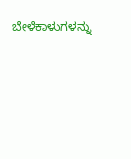ಬೇಳೆಕಾಳುಗಳನ್ನು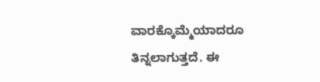ವಾರಕ್ಕೊಮ್ಮೆಯಾದರೂ ತಿನ್ನಲಾಗುತ್ತದೆ. ಈ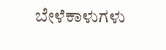ಬೇಳೆಕಾಳುಗಳು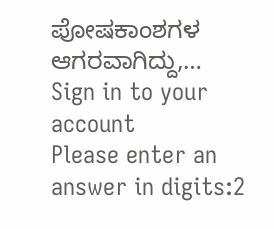ಪೋಷಕಾಂಶಗಳ ಆಗರವಾಗಿದ್ದು,…
Sign in to your account
Please enter an answer in digits:2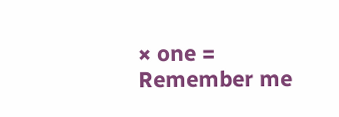× one =
Remember me